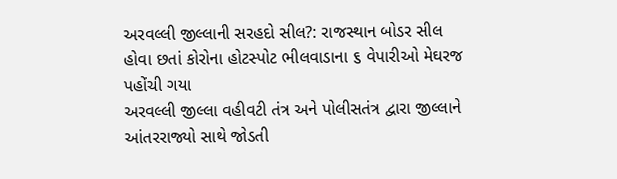અરવલ્લી જીલ્લાની સરહદો સીલ?: રાજસ્થાન બોડર સીલ હોવા છતાં કોરોના હોટસ્પોટ ભીલવાડાના ૬ વેપારીઓ મેઘરજ પહોંચી ગયા
અરવલ્લી જીલ્લા વહીવટી તંત્ર અને પોલીસતંત્ર દ્વારા જીલ્લાને આંતરરાજ્યો સાથે જોડતી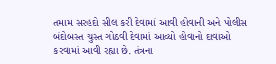તમામ સરહદો સીલ કરી દેવામાં આવી હોવાની અને પોલીસ બંદોબસ્ત ચુસ્ત ગોઠવી દેવામાં આવ્યો હોવાનો દાવાઓ કરવામાં આવી રહ્યા છે. તંત્રના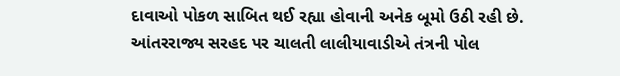દાવાઓ પોકળ સાબિત થઈ રહ્યા હોવાની અનેક બૂમો ઉઠી રહી છે. આંતરરાજ્ય સરહદ પર ચાલતી લાલીયાવાડીએ તંત્રની પોલ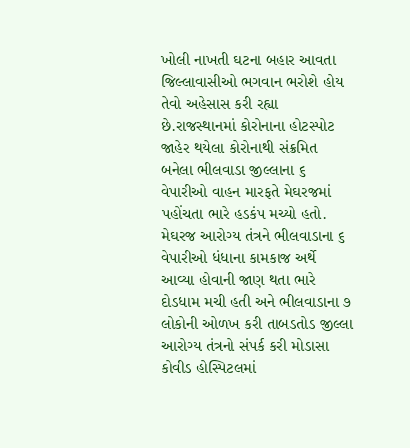ખોલી નાખતી ઘટના બહાર આવતા
જિલ્લાવાસીઓ ભગવાન ભરોશે હોય તેવો અહેસાસ કરી રહ્યા છે.રાજસ્થાનમાં કોરોનાના હોટસ્પોટ જાહેર થયેલા કોરોનાથી સંક્રમિત બનેલા ભીલવાડા જીલ્લાના ૬ વેપારીઓ વાહન મારફતે મેઘરજમાં પહોંચતા ભારે હડકંપ મચ્યો હતો. મેઘરજ આરોગ્ય તંત્રને ભીલવાડાના ૬ વેપારીઓ ધંધાના કામકાજ અર્થે આવ્યા હોવાની જાણ થતા ભારે દોડધામ મચી હતી અને ભીલવાડાના ૭ લોકોની ઓળખ કરી તાબડતોડ જીલ્લા આરોગ્ય તંત્રનો સંપર્ક કરી મોડાસા કોવીડ હોસ્પિટલમાં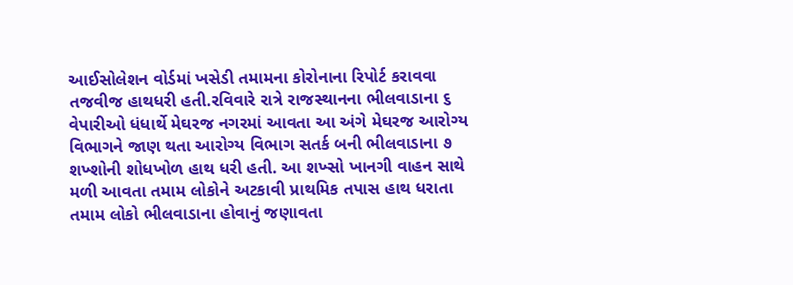આઈસોલેશન વોર્ડમાં ખસેડી તમામના કોરોનાના રિપોર્ટ કરાવવા તજવીજ હાથધરી હતી.રવિવારે રાત્રે રાજસ્થાનના ભીલવાડાના ૬ વેપારીઓ ધંધાર્થે મેઘરજ નગરમાં આવતા આ અંગે મેઘરજ આરોગ્ય વિભાગને જાણ થતા આરોગ્ય વિભાગ સતર્ક બની ભીલવાડાના ૭ શખ્શોની શોધખોળ હાથ ધરી હતી. આ શખ્સો ખાનગી વાહન સાથે મળી આવતા તમામ લોકોને અટકાવી પ્રાથમિક તપાસ હાથ ધરાતા તમામ લોકો ભીલવાડાના હોવાનું જણાવતા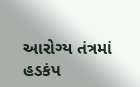આરોગ્ય તંત્રમાં હડકંપ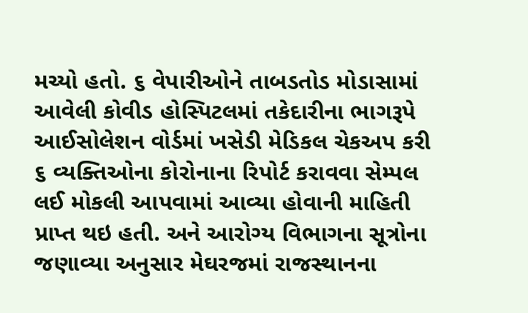મચ્યો હતો. ૬ વેપારીઓને તાબડતોડ મોડાસામાં આવેલી કોવીડ હોસ્પિટલમાં તકેદારીના ભાગરૂપે આઈસોલેશન વોર્ડમાં ખસેડી મેડિકલ ચેકઅપ કરી ૬ વ્યક્તિઓના કોરોનાના રિપોર્ટ કરાવવા સેમ્પલ લઈ મોકલી આપવામાં આવ્યા હોવાની માહિતી પ્રાપ્ત થઇ હતી. અને આરોગ્ય વિભાગના સૂત્રોના જણાવ્યા અનુસાર મેઘરજમાં રાજસ્થાનના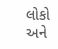લોકો અને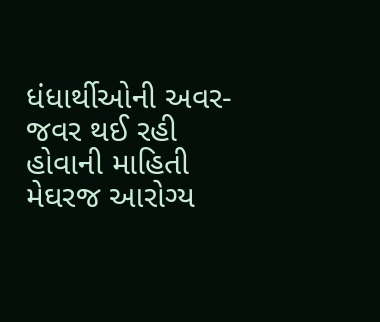ધંધાર્થીઓની અવર-જવર થઈ રહી હોવાની માહિતી મેઘરજ આરોગ્ય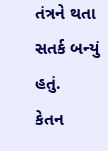તંત્રને થતા સતર્ક બન્યું હતું.
કેતન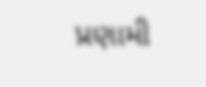પ્રણામી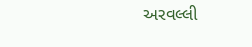અરવલ્લી